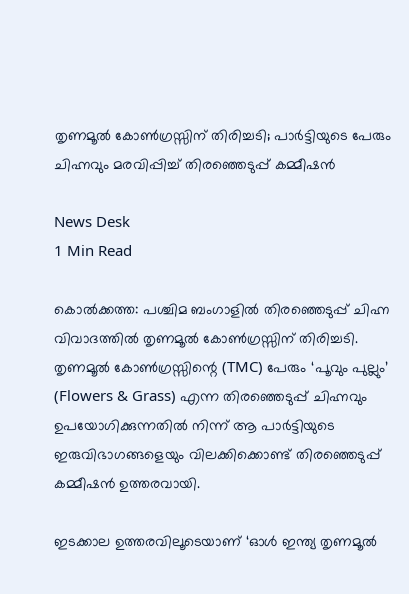തൃണമൂല്‍ കോണ്‍ഗ്രസ്സിന് തിരിച്ചടി; പാര്‍ട്ടിയുടെ പേരും ചിഹ്നവും മരവിപ്പിച്ച് തിരഞ്ഞെടുപ്പ് കമ്മീഷന്‍

News Desk
1 Min Read

കൊല്‍ക്കത്ത: പശ്ചിമ ബംഗാളില്‍ തിരഞ്ഞെടുപ്പ് ചിഹ്ന വിവാദത്തില്‍ തൃണമൂല്‍ കോണ്‍ഗ്രസ്സിന് തിരിച്ചടി. തൃണമൂല്‍ കോണ്‍ഗ്രസ്സിന്റെ (TMC) പേരും ‘പൂവും പുല്ലും’ (Flowers & Grass) എന്ന തിരഞ്ഞെടുപ്പ് ചിഹ്നവും ഉപയോഗിക്കുന്നതില്‍ നിന്ന് ആ പാര്‍ട്ടിയുടെ ഇരുവിഭാഗങ്ങളെയും വിലക്കിക്കൊണ്ട് തിരഞ്ഞെടുപ്പ് കമ്മീഷന്‍ ഉത്തരവായി.

ഇടക്കാല ഉത്തരവിലൂടെയാണ് ‘ഓള്‍ ഇന്ത്യ തൃണമൂല്‍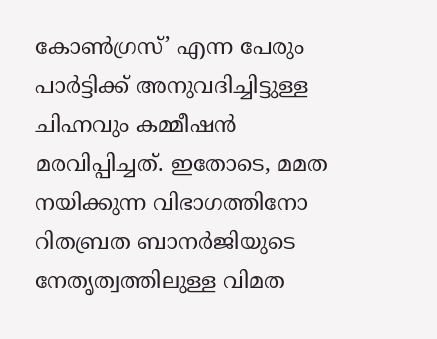കോണ്‍ഗ്രസ്’ എന്ന പേരും പാര്‍ട്ടിക്ക് അനുവദിച്ചിട്ടുള്ള ചിഹ്നവും കമ്മീഷന്‍ മരവിപ്പിച്ചത്. ഇതോടെ, മമത നയിക്കുന്ന വിഭാഗത്തിനോ റിതബ്രത ബാനര്‍ജിയുടെ നേതൃത്വത്തിലുള്ള വിമത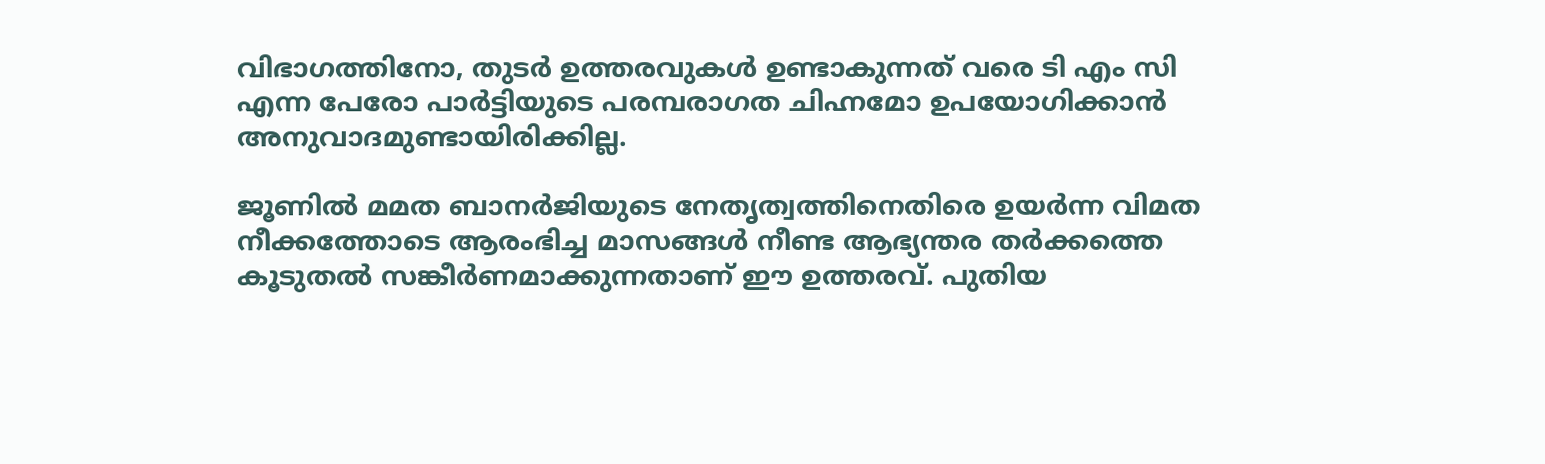വിഭാഗത്തിനോ, തുടര്‍ ഉത്തരവുകള്‍ ഉണ്ടാകുന്നത് വരെ ടി എം സി എന്ന പേരോ പാര്‍ട്ടിയുടെ പരമ്പരാഗത ചിഹ്നമോ ഉപയോഗിക്കാന്‍ അനുവാദമുണ്ടായിരിക്കില്ല.

ജൂണില്‍ മമത ബാനര്‍ജിയുടെ നേതൃത്വത്തിനെതിരെ ഉയര്‍ന്ന വിമത നീക്കത്തോടെ ആരംഭിച്ച മാസങ്ങള്‍ നീണ്ട ആഭ്യന്തര തര്‍ക്കത്തെ കൂടുതല്‍ സങ്കീര്‍ണമാക്കുന്നതാണ് ഈ ഉത്തരവ്. പുതിയ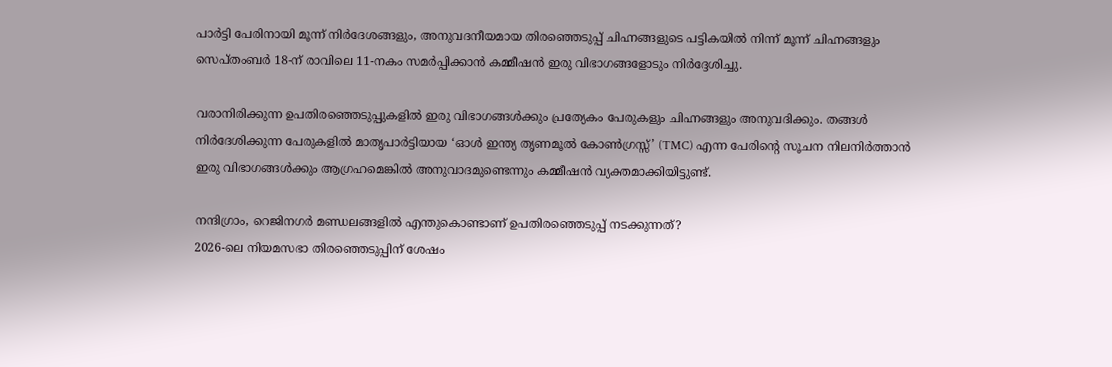പാര്‍ട്ടി പേരിനായി മൂന്ന് നിര്‍ദേശങ്ങളും, അനുവദനീയമായ തിരഞ്ഞെടുപ്പ് ചിഹ്നങ്ങളുടെ പട്ടികയില്‍ നിന്ന് മൂന്ന് ചിഹ്നങ്ങളും സെപ്തംബര്‍ 18-ന് രാവിലെ 11-നകം സമര്‍പ്പിക്കാന്‍ കമ്മീഷന്‍ ഇരു വിഭാഗങ്ങളോടും നിര്‍ദ്ദേശിച്ചു.

വരാനിരിക്കുന്ന ഉപതിരഞ്ഞെടുപ്പുകളില്‍ ഇരു വിഭാഗങ്ങള്‍ക്കും പ്രത്യേകം പേരുകളും ചിഹ്നങ്ങളും അനുവദിക്കും. തങ്ങള്‍ നിര്‍ദേശിക്കുന്ന പേരുകളില്‍ മാതൃപാര്‍ട്ടിയായ ‘ഓള്‍ ഇന്ത്യ തൃണമൂല്‍ കോണ്‍ഗ്രസ്സ്’ (TMC) എന്ന പേരിന്റെ സൂചന നിലനിര്‍ത്താന്‍ ഇരു വിഭാഗങ്ങള്‍ക്കും ആഗ്രഹമെങ്കില്‍ അനുവാദമുണ്ടെന്നും കമ്മീഷന്‍ വ്യക്തമാക്കിയിട്ടുണ്ട്.

നന്ദിഗ്രാം, റെജിനഗര്‍ മണ്ഡലങ്ങളില്‍ എന്തുകൊണ്ടാണ് ഉപതിരഞ്ഞെടുപ്പ് നടക്കുന്നത്?
2026-ലെ നിയമസഭാ തിരഞ്ഞെടുപ്പിന് ശേഷം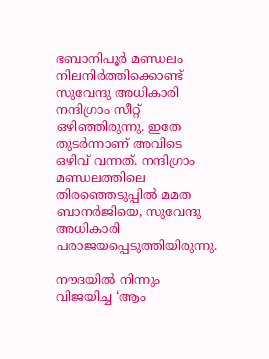ഭബാനിപൂര്‍ മണ്ഡലം നിലനിര്‍ത്തിക്കൊണ്ട് സുവേന്ദു അധികാരി നന്ദിഗ്രാം സീറ്റ് ഒഴിഞ്ഞിരുന്നു. ഇതേ തുടര്‍ന്നാണ് അവിടെ ഒഴിവ് വന്നത്. നന്ദിഗ്രാം മണ്ഡലത്തിലെ തിരഞ്ഞെടുപ്പില്‍ മമത ബാനര്‍ജിയെ, സുവേന്ദു അധികാരി പരാജയപ്പെടുത്തിയിരുന്നു.

നൗദയില്‍ നിന്നും വിജയിച്ച ‘ആം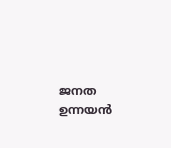ജനത ഉന്നയന്‍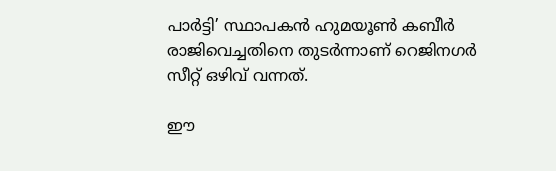പാര്‍ട്ടി’ സ്ഥാപകന്‍ ഹുമയൂണ്‍ കബീര്‍ രാജിവെച്ചതിനെ തുടര്‍ന്നാണ് റെജിനഗര്‍ സീറ്റ് ഒഴിവ് വന്നത്.

ഈ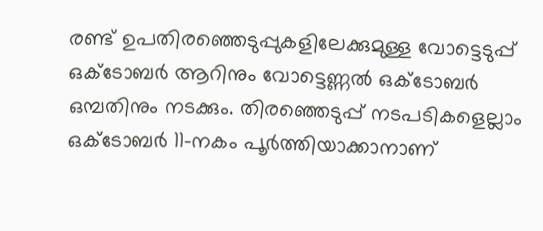രണ്ട് ഉപതിരഞ്ഞെടുപ്പുകളിലേക്കുമുള്ള വോട്ടെടുപ്പ് ഒക്ടോബര്‍ ആറിനും വോട്ടെണ്ണല്‍ ഒക്ടോബര്‍ ഒമ്പതിനും നടക്കും. തിരഞ്ഞെടുപ്പ് നടപടികളെല്ലാം ഒക്ടോബര്‍ 11-നകം പൂര്‍ത്തിയാക്കാനാണ്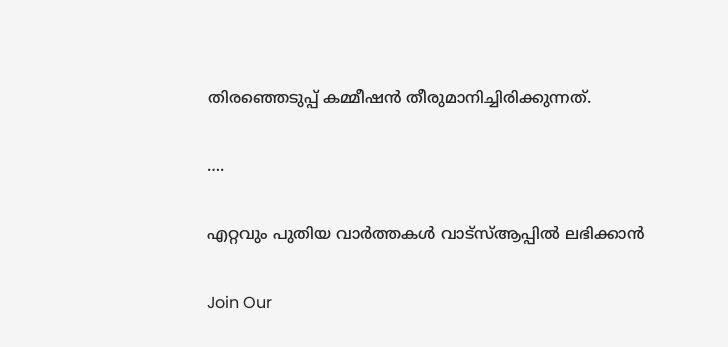തിരഞ്ഞെടുപ്പ് കമ്മീഷന്‍ തീരുമാനിച്ചിരിക്കുന്നത്.

….

എറ്റവും പുതിയ വാർത്തകൾ വാട്സ്ആപ്പിൽ ലഭിക്കാൻ

Join Our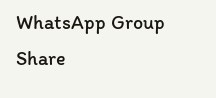WhatsApp Group
Share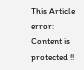This Article
error: Content is protected !!